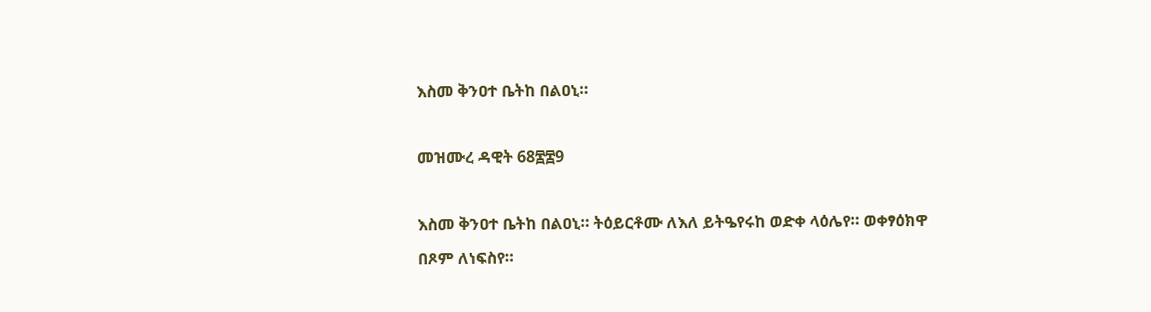እስመ ቅንዐተ ቤትከ በልዐኒ።

መዝሙረ ዳዊት 68፷፰9

እስመ ቅንዐተ ቤትከ በልዐኒ። ትዕይርቶሙ ለእለ ይትዔየሩከ ወድቀ ላዕሌየ። ወቀፃዕክዋ በጾም ለነፍስየ።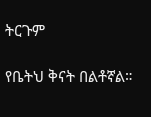ትርጉም

የቤትህ ቅናት በልቶኛል።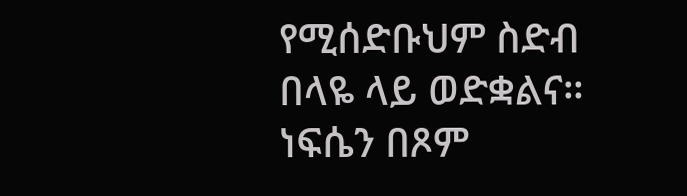የሚሰድቡህም ስድብ በላዬ ላይ ወድቋልና። ነፍሴን በጾም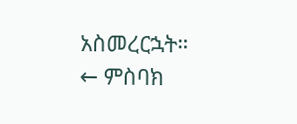አስመረርኋት።
← ምስባክ